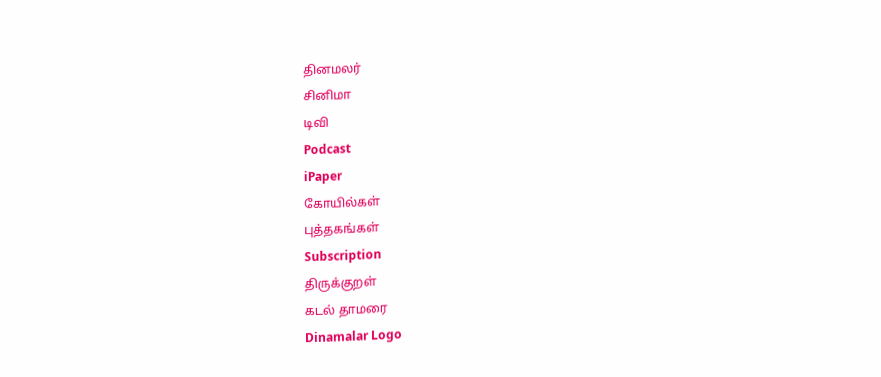தினமலர்
சினிமா
டிவி
Podcast
iPaper
கோயில்கள்
புத்தகங்கள்
Subscription
திருக்குறள்
கடல் தாமரை
Dinamalar Logo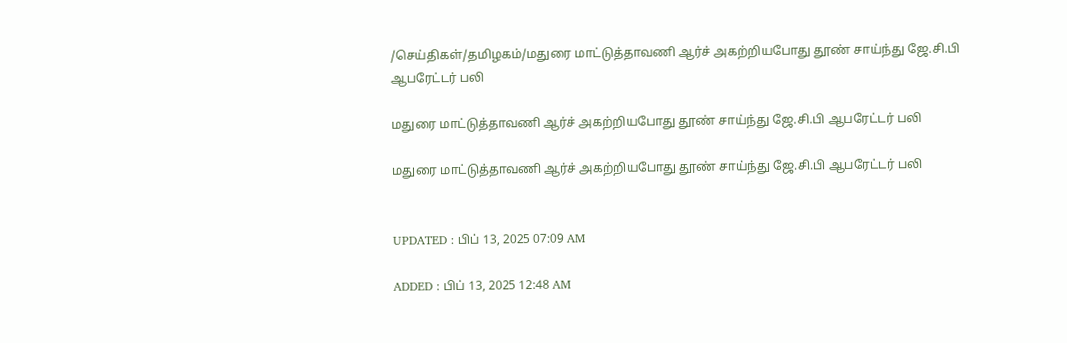/செய்திகள்/தமிழகம்/மதுரை மாட்டுத்தாவணி ஆர்ச் அகற்றியபோது தூண் சாய்ந்து ஜே.சி.பி ஆபரேட்டர் பலி

மதுரை மாட்டுத்தாவணி ஆர்ச் அகற்றியபோது தூண் சாய்ந்து ஜே.சி.பி ஆபரேட்டர் பலி

மதுரை மாட்டுத்தாவணி ஆர்ச் அகற்றியபோது தூண் சாய்ந்து ஜே.சி.பி ஆபரேட்டர் பலி


UPDATED : பிப் 13, 2025 07:09 AM

ADDED : பிப் 13, 2025 12:48 AM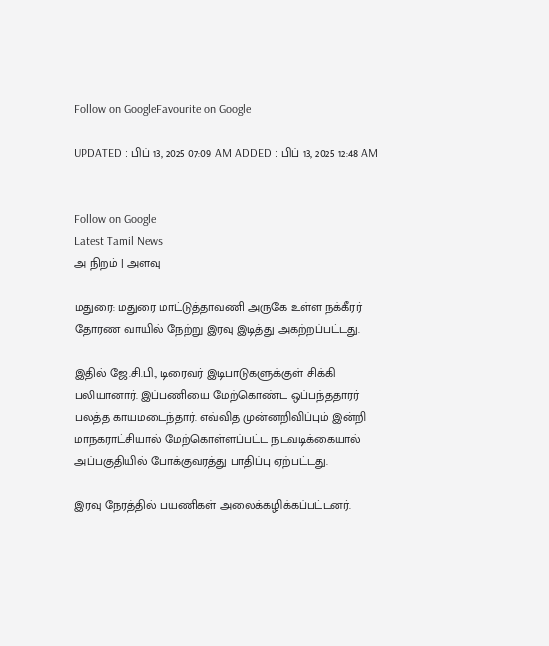Follow on GoogleFavourite on Google

UPDATED : பிப் 13, 2025 07:09 AM ADDED : பிப் 13, 2025 12:48 AM


Follow on Google
Latest Tamil News
அ நிறம் | அளவு

மதுரை: மதுரை மாட்டுத்தாவணி அருகே உள்ள நக்கீரர் தோரண வாயில் நேற்று இரவு இடித்து அகற்றப்பட்டது.

இதில் ஜே.சி.பி., டிரைவர் இடிபாடுகளுக்குள் சிக்கி பலியானார். இப்பணியை மேற்கொண்ட ஒப்பந்ததாரர் பலத்த காயமடைந்தார். எவ்வித முன்னறிவிப்பும் இன்றி மாநகராட்சியால் மேற்கொள்ளப்பட்ட நடவடிக்கையால் அப்பகுதியில் போக்குவரத்து பாதிப்பு ஏற்பட்டது.

இரவு நேரத்தில் பயணிகள் அலைக்கழிக்கப்பட்டனர்.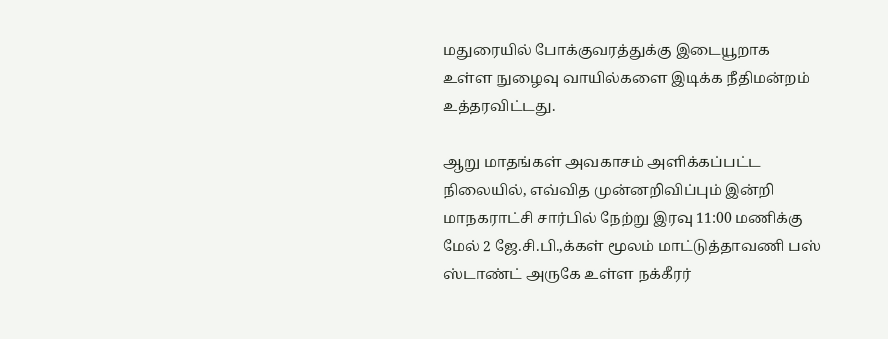மதுரையில் போக்குவரத்துக்கு இடையூறாக உள்ள நுழைவு வாயில்களை இடிக்க நீதிமன்றம் உத்தரவிட்டது.

ஆறு மாதங்கள் அவகாசம் அளிக்கப்பட்ட நிலையில், எவ்வித முன்னறிவிப்பும் இன்றி மாநகராட்சி சார்பில் நேற்று இரவு 11:00 மணிக்கு மேல் 2 ஜே.சி.பி.,க்கள் மூலம் மாட்டுத்தாவணி பஸ் ஸ்டாண்ட் அருகே உள்ள நக்கீரர்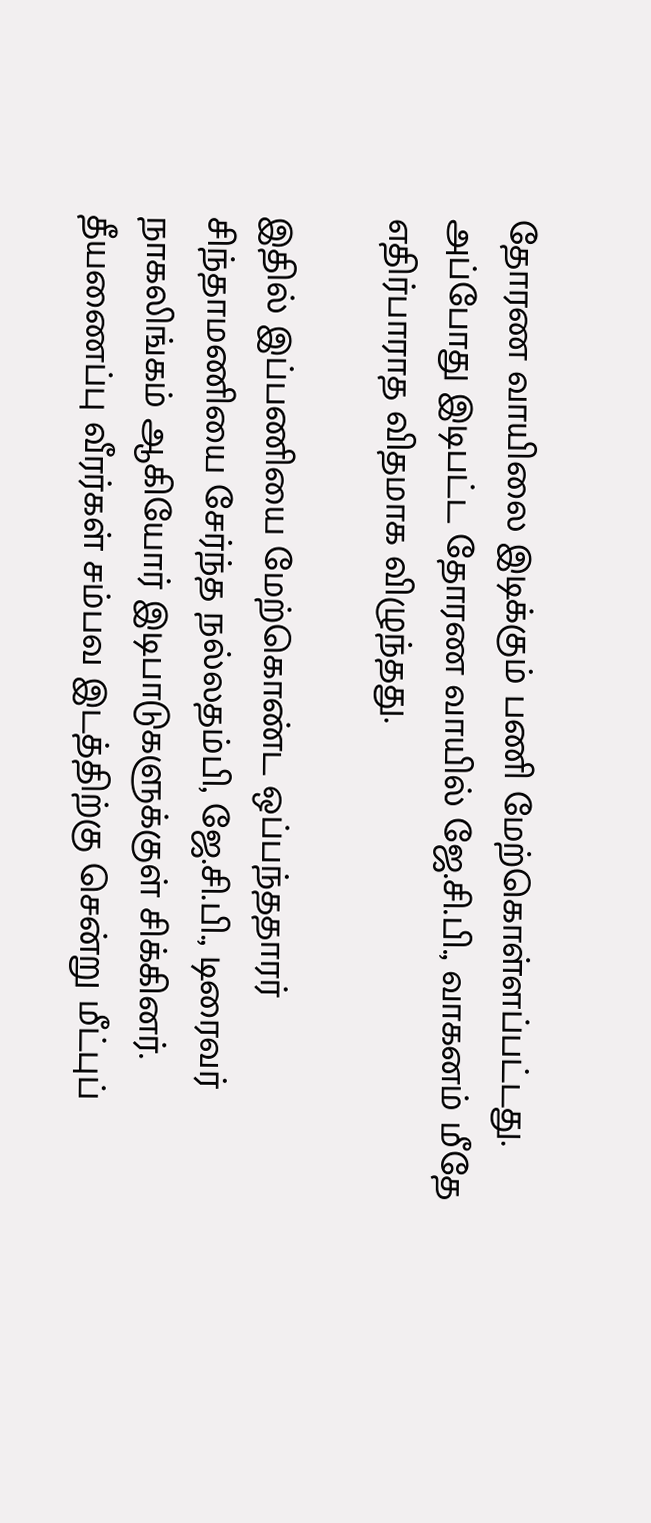தோரண வாயிலை இடிக்கும் பணி மேற்கொள்ளப்பட்டது. அப்போது இடிபட்ட தோரண வாயில் ஜே.சி.பி., வாகனம் மீதே எதிர்பாராத விதமாக விழுந்தது.

இதில் இப்பணியை மேற்கொண்ட ஒப்பந்ததாரர் சிந்தாமணியை சேர்ந்த நல்லதம்பி, ஜே.சி.பி., டிரைவர் நாகலிங்கம் ஆகியோர் இடிபாடுகளுக்குள் சிக்கினர். தீயணைப்பு வீரர்கள் சம்பவ இடத்திற்கு சென்று மீட்புப்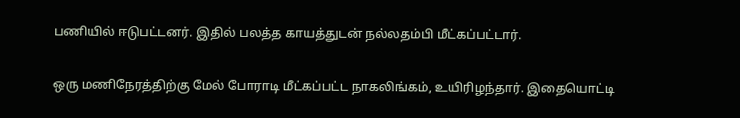பணியில் ஈடுபட்டனர். இதில் பலத்த காயத்துடன் நல்லதம்பி மீட்கப்பட்டார்.

ஒரு மணிநேரத்திற்கு மேல் போராடி மீட்கப்பட்ட நாகலிங்கம், உயிரிழந்தார். இதையொட்டி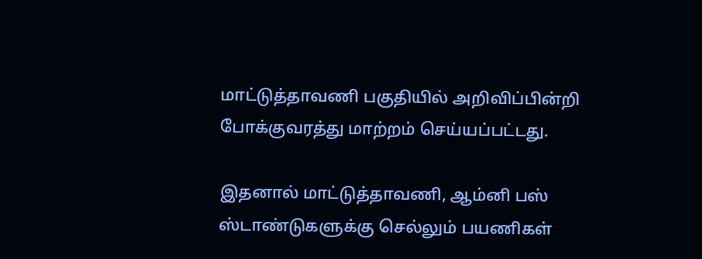மாட்டுத்தாவணி பகுதியில் அறிவிப்பின்றி போக்குவரத்து மாற்றம் செய்யப்பட்டது.

இதனால் மாட்டுத்தாவணி, ஆம்னி பஸ் ஸ்டாண்டுகளுக்கு செல்லும் பயணிகள்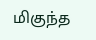மிகுந்த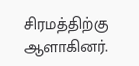சிரமத்திற்கு ஆளாகினர்.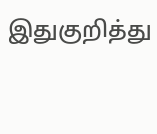இதுகுறித்து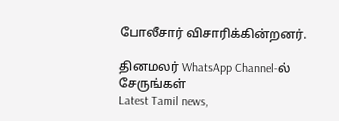போலீசார் விசாரிக்கின்றனர்.

தினமலர் WhatsApp Channel-ல் சேருங்கள்
Latest Tamil news,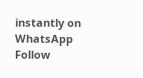instantly on WhatsApp
Follow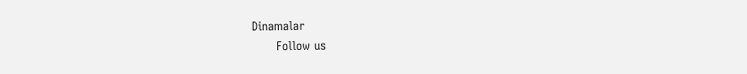Dinamalar
      Follow us